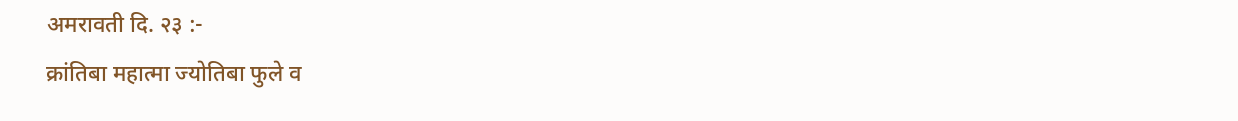अमरावती दि. २३ :-
क्रांतिबा महात्मा ज्योतिबा फुले व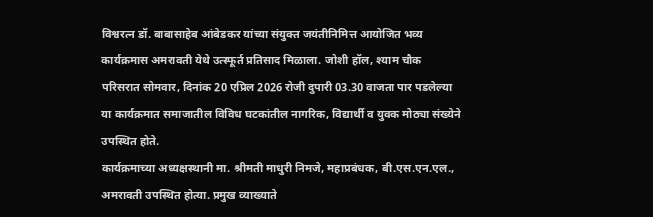विश्वरत्न डॉ. बाबासाहेब आंबेडकर यांच्या संयुक्त जयंतीनिमित्त आयोजित भव्य कार्यक्रमास अमरावती येथे उत्स्फूर्त प्रतिसाद मिळाला. जोशी हॉल, श्याम चौक परिसरात सोमवार, दिनांक 20 एप्रिल 2026 रोजी दुपारी 03.30 वाजता पार पडलेल्या या कार्यक्रमात समाजातील विविध घटकांतील नागरिक, विद्यार्थी व युवक मोठ्या संख्येने उपस्थित होते.
कार्यक्रमाच्या अध्यक्षस्थानी मा. श्रीमती माधुरी निमजे, महाप्रबंधक, बी.एस.एन.एल., अमरावती उपस्थित होत्या. प्रमुख व्याख्याते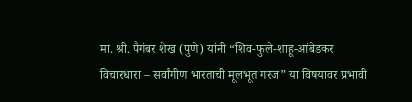मा. श्री. पैगंबर शेख (पुणे) यांनी “शिव-फुले-शाहू-आंबेडकर विचारधारा – सर्वांगीण भारताची मूलभूत गरज” या विषयावर प्रभावी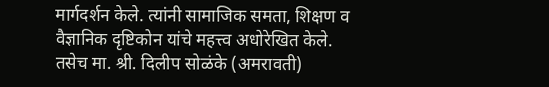मार्गदर्शन केले. त्यांनी सामाजिक समता, शिक्षण व वैज्ञानिक दृष्टिकोन यांचे महत्त्व अधोरेखित केले.
तसेच मा. श्री. दिलीप सोळंके (अमरावती)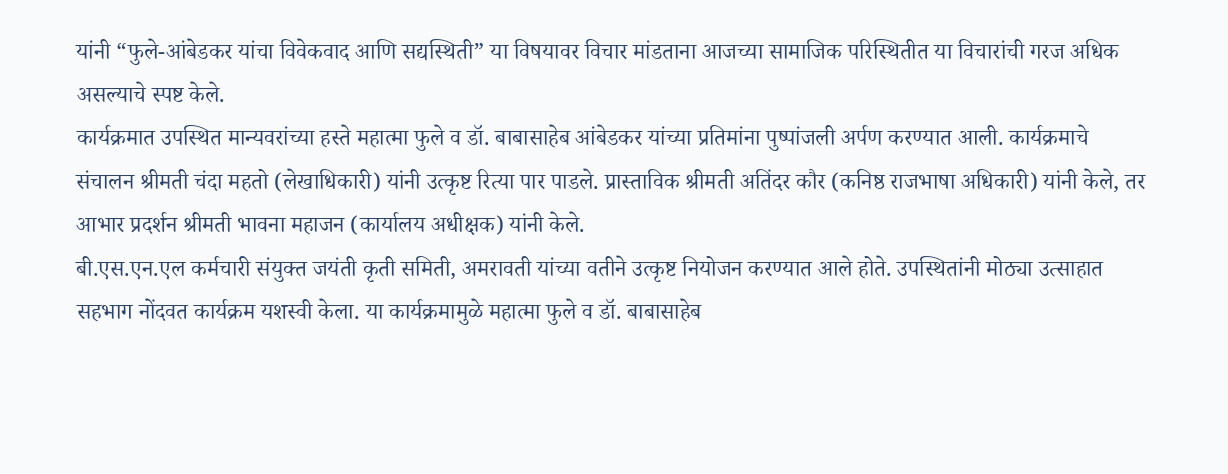यांनी “फुले-आंबेडकर यांचा विवेकवाद आणि सद्यस्थिती” या विषयावर विचार मांडताना आजच्या सामाजिक परिस्थितीत या विचारांची गरज अधिक असल्याचे स्पष्ट केले.
कार्यक्रमात उपस्थित मान्यवरांच्या हस्ते महात्मा फुले व डॉ. बाबासाहेब आंबेडकर यांच्या प्रतिमांना पुष्पांजली अर्पण करण्यात आली. कार्यक्रमाचे संचालन श्रीमती चंदा महतो (लेखाधिकारी) यांनी उत्कृष्ट रित्या पार पाडले. प्रास्ताविक श्रीमती अतिंदर कौर (कनिष्ठ राजभाषा अधिकारी) यांनी केले, तर आभार प्रदर्शन श्रीमती भावना महाजन (कार्यालय अधीक्षक) यांनी केले.
बी.एस.एन.एल कर्मचारी संयुक्त जयंती कृती समिती, अमरावती यांच्या वतीने उत्कृष्ट नियोजन करण्यात आले होते. उपस्थितांनी मोठ्या उत्साहात सहभाग नोंदवत कार्यक्रम यशस्वी केला. या कार्यक्रमामुळे महात्मा फुले व डॉ. बाबासाहेब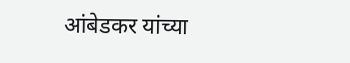आंबेडकर यांच्या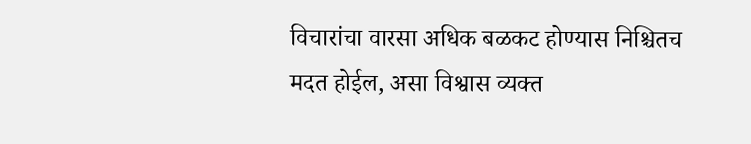विचारांचा वारसा अधिक बळकट होण्यास निश्चितच मदत होईल, असा विश्वास व्यक्त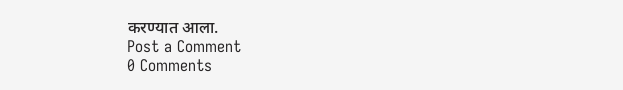करण्यात आला.
Post a Comment
0 Comments